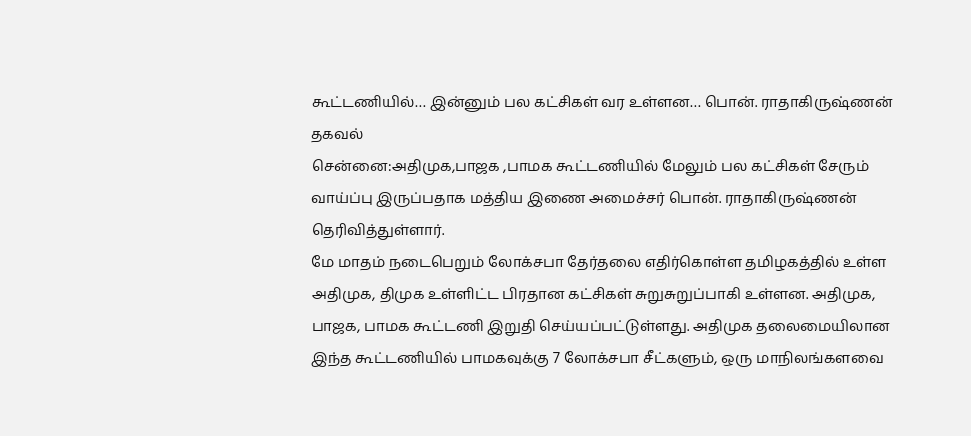கூட்டணியில்… இன்னும் பல கட்சிகள் வர உள்ளன… பொன். ராதாகிருஷ்ணன் தகவல்
சென்னை:அதிமுக,பாஜக ,பாமக கூட்டணியில் மேலும் பல கட்சிகள் சேரும் வாய்ப்பு இருப்பதாக மத்திய இணை அமைச்சர் பொன். ராதாகிருஷ்ணன் தெரிவித்துள்ளார்.
மே மாதம் நடைபெறும் லோக்சபா தேர்தலை எதிர்கொள்ள தமிழகத்தில் உள்ள அதிமுக, திமுக உள்ளிட்ட பிரதான கட்சிகள் சுறுசுறுப்பாகி உள்ளன. அதிமுக, பாஜக, பாமக கூட்டணி இறுதி செய்யப்பட்டுள்ளது. அதிமுக தலைமையிலான இந்த கூட்டணியில் பாமகவுக்கு 7 லோக்சபா சீட்களும், ஒரு மாநிலங்களவை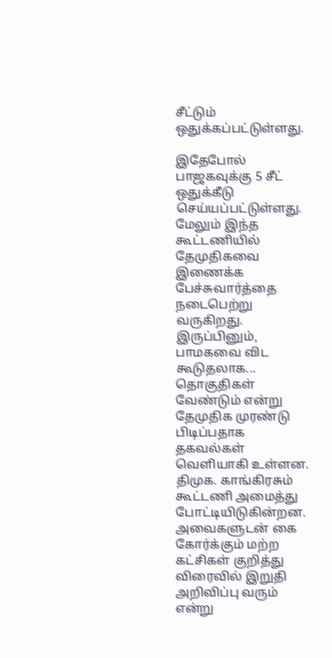சீட்டும் ஒதுக்கப்பட்டுள்ளது.

இதேபோல் பாஜகவுக்கு 5 சீட் ஒதுக்கீடு செய்யப்பட்டுள்ளது. மேலும் இந்த கூட்டணியில் தேமுதிகவை இணைக்க பேச்சுவார்த்தை நடைபெற்று வருகிறது. இருப்பினும், பாமகவை விட கூடுதலாக... தொகுதிகள் வேண்டும் என்று தேமுதிக முரண்டு பிடிப்பதாக தகவல்கள் வெளியாகி உள்ளன.
திமுக. காங்கிரசும் கூட்டணி அமைத்து போட்டியிடுகின்றன. அவைகளுடன் கை கோர்க்கும் மற்ற கட்சிகள் குறித்து விரைவில் இறுதி அறிவிப்பு வரும் என்று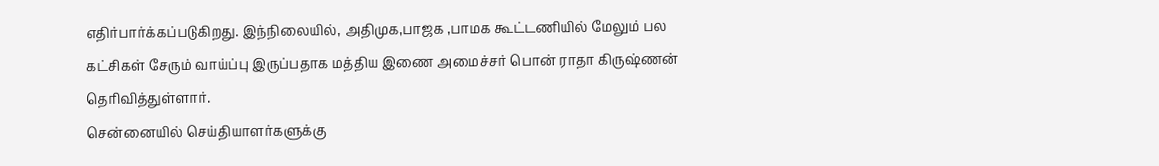எதிர்பார்க்கப்படுகிறது. இந்நிலையில், அதிமுக,பாஜக ,பாமக கூட்டணியில் மேலும் பல கட்சிகள் சேரும் வாய்ப்பு இருப்பதாக மத்திய இணை அமைச்சர் பொன் ராதா கிருஷ்ணன் தெரிவித்துள்ளார்.
சென்னையில் செய்தியாளர்களுக்கு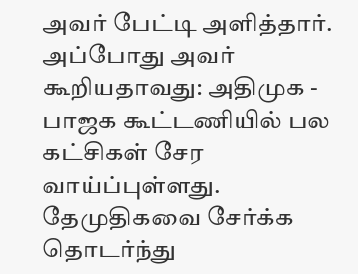அவர் பேட்டி அளித்தார். அப்போது அவர் கூறியதாவது: அதிமுக - பாஜக கூட்டணியில் பல கட்சிகள் சேர வாய்ப்புள்ளது. தேமுதிகவை சேர்க்க தொடர்ந்து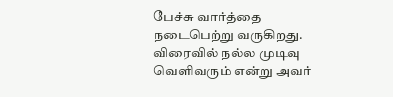பேச்சு வார்த்தை நடைபெற்று வருகிறது. விரைவில் நல்ல முடிவு வெளிவரும் என்று அவர்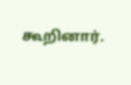கூறினார்.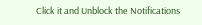Click it and Unblock the Notifications